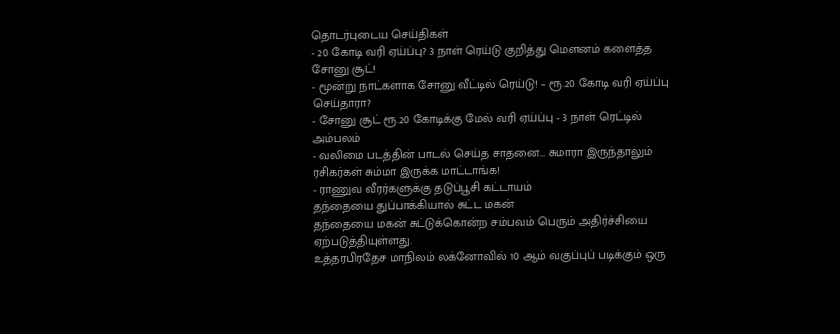தொடர்புடைய செய்திகள்
- 20 கோடி வரி ஏய்ப்பு? 3 நாள் ரெய்டு குறித்து மெளனம் களைத்த சோனு சூட்!
- மூன்று நாட்களாக சோனு வீட்டில் ரெய்டு! – ரூ.20 கோடி வரி ஏய்ப்பு செய்தாரா?
- சோனு சூட் ரூ.20 கோடிக்கு மேல் வரி ஏய்ப்பு - 3 நாள் ரெட்டில் அம்பலம்
- வலிமை படத்தின் பாடல் செய்த சாதனை… சுமாரா இருந்தாலும் ரசிகர்கள் சும்மா இருக்க மாட்டாங்க!
- ராணுவ வீரர்களுக்கு தடுப்பூசி கட்டாயம்
தந்தையை துப்பாக்கியால் சுட்ட மகன்
தந்தையை மகன் சுட்டுக்கொன்ற சம்பவம் பெரும் அதிர்ச்சியை ஏற்படுத்தியுள்ளது.
உத்தரபிரதேச மாநிலம் லக்னோவில் 10 ஆம் வகுப்புப் படிக்கும் ஒரு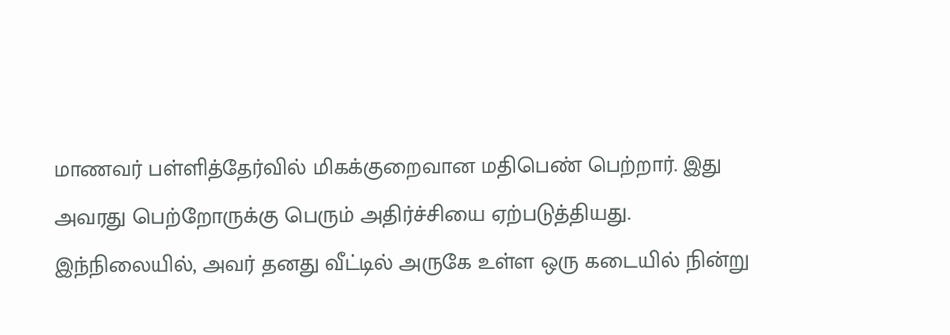மாணவர் பள்ளித்தேர்வில் மிகக்குறைவான மதிபெண் பெற்றார். இது அவரது பெற்றோருக்கு பெரும் அதிர்ச்சியை ஏற்படுத்தியது.
இந்நிலையில், அவர் தனது வீட்டில் அருகே உள்ள ஒரு கடையில் நின்று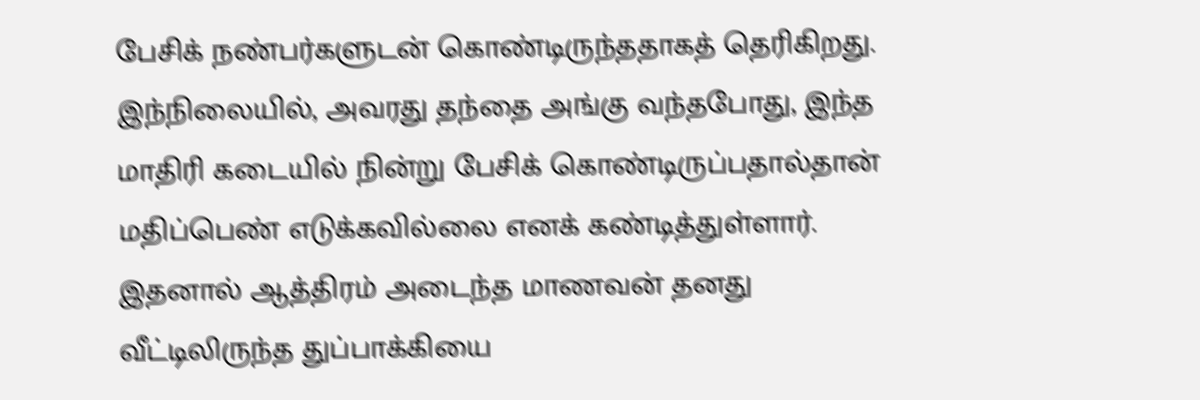பேசிக் நண்பர்களுடன் கொண்டிருந்ததாகத் தெரிகிறது.
இந்நிலையில், அவரது தந்தை அங்கு வந்தபோது, இந்த மாதிரி கடையில் நின்று பேசிக் கொண்டிருப்பதால்தான் மதிப்பெண் எடுக்கவில்லை எனக் கண்டித்துள்ளார். இதனால் ஆத்திரம் அடைந்த மாணவன் தனது வீட்டிலிருந்த துப்பாக்கியை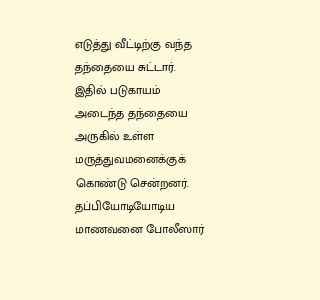எடுத்து வீட்டிற்கு வந்த தந்தையை சுட்டார். இதில் படுகாயம் அடைந்த தந்தையை அருகில் உள்ள மருத்துவமனைக்குக் கொண்டு சென்றனர்.
தப்பியோடியோடிய மாணவனை போலீஸார்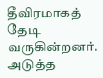தீவிரமாகத் தேடி வருகின்றனர்.
அடுத்த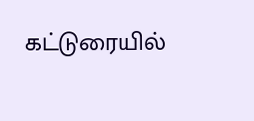கட்டுரையில்